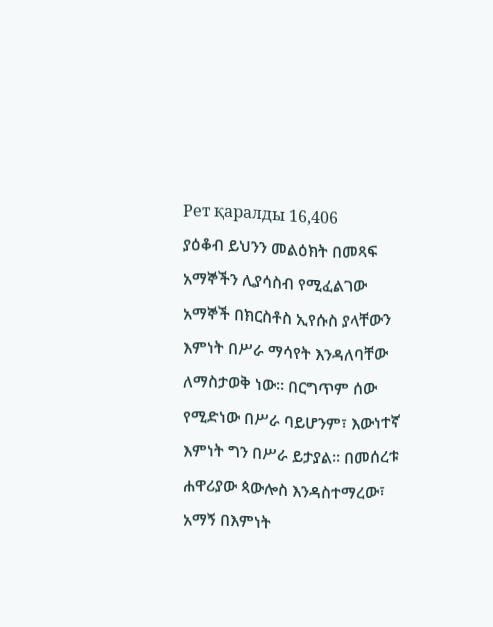Рет қаралды 16,406
ያዕቆብ ይህንን መልዕክት በመጻፍ አማኞችን ሊያሳስብ የሚፈልገው አማኞች በክርስቶስ ኢየሱስ ያላቸውን እምነት በሥራ ማሳየት እንዳለባቸው ለማስታወቅ ነው። በርግጥም ሰው የሚድነው በሥራ ባይሆንም፣ እውነተኛ እምነት ግን በሥራ ይታያል። በመሰረቱ ሐዋሪያው ጳውሎስ እንዳስተማረው፣ አማኝ በእምነት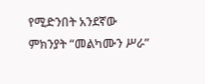የሚድንበት አንደኛው ምክንያት “መልካሙን ሥራ”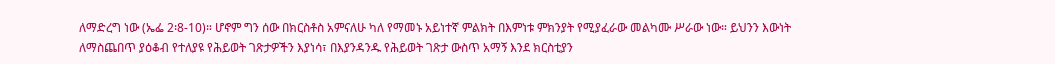ለማድረግ ነው (ኤፌ 2፡8-10)። ሆኖም ግን ሰው በክርስቶስ አምናለሁ ካለ የማመኑ አይነተኛ ምልክት በእምነቱ ምክንያት የሚያፈራው መልካሙ ሥራው ነው። ይህንን እውነት ለማስጨበጥ ያዕቆብ የተለያዩ የሕይወት ገጽታዎችን እያነሳ፣ በእያንዳንዱ የሕይወት ገጽታ ውስጥ አማኝ እንደ ክርስቲያን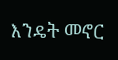እንዴት መኖር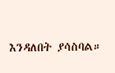እንዳለበት ያሳስባል።